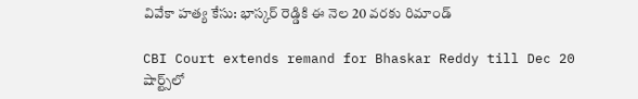వివేకా హత్య కేసు: భాస్కర్ రెడ్డికి ఈ నెల 20 వరకు రిమాండ్

CBI Court extends remand for Bhaskar Reddy till Dec 20
షార్ట్స్‌లో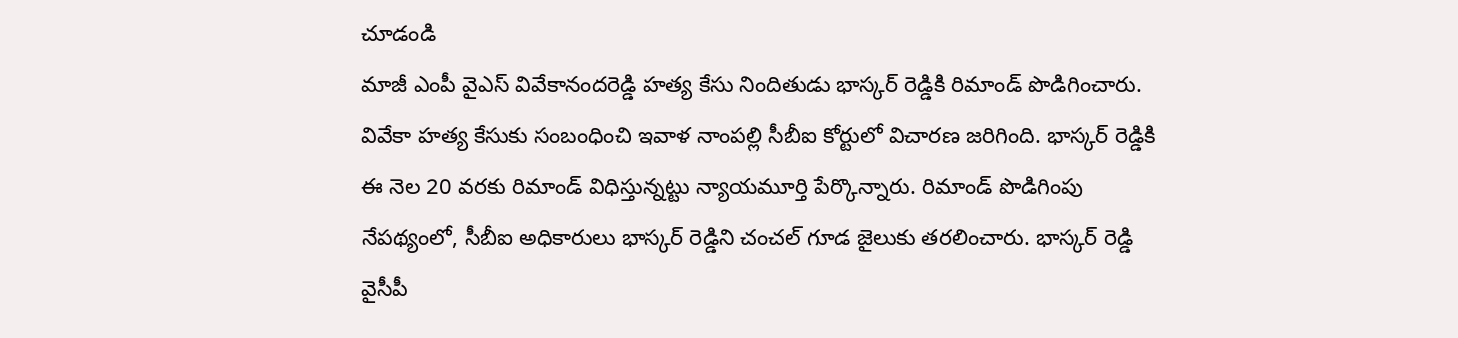చూడండి
మాజీ ఎంపీ వైఎస్ వివేకానందరెడ్డి హత్య కేసు నిందితుడు భాస్కర్ రెడ్డికి రిమాండ్ పొడిగించారు. వివేకా హత్య కేసుకు సంబంధించి ఇవాళ నాంపల్లి సీబీఐ కోర్టులో విచారణ జరిగింది. భాస్కర్ రెడ్డికి ఈ నెల 20 వరకు రిమాండ్ విధిస్తున్నట్టు న్యాయమూర్తి పేర్కొన్నారు. రిమాండ్ పొడిగింపు నేపథ్యంలో, సీబీఐ అధికారులు భాస్కర్ రెడ్డిని చంచల్ గూడ జైలుకు తరలించారు. భాస్కర్ రెడ్డి వైసీపీ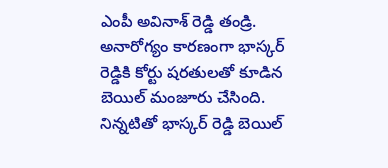ఎంపీ అవినాశ్ రెడ్డి తండ్రి. అనారోగ్యం కారణంగా భాస్కర్ రెడ్డికి కోర్టు షరతులతో కూడిన బెయిల్ మంజూరు చేసింది. నిన్నటితో భాస్కర్ రెడ్డి బెయిల్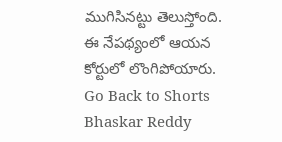ముగిసినట్టు తెలుస్తోంది. ఈ నేపథ్యంలో ఆయన కోర్టులో లొంగిపోయారు.
Go Back to Shorts
Bhaskar Reddy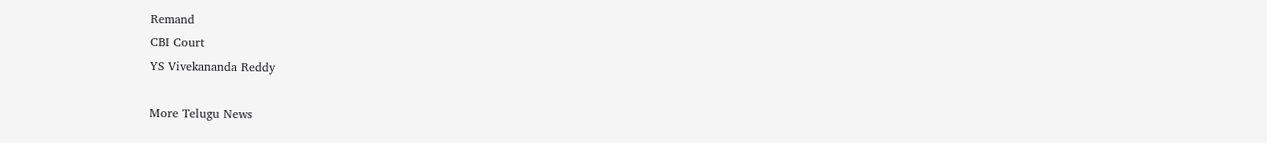Remand
CBI Court
YS Vivekananda Reddy

More Telugu News